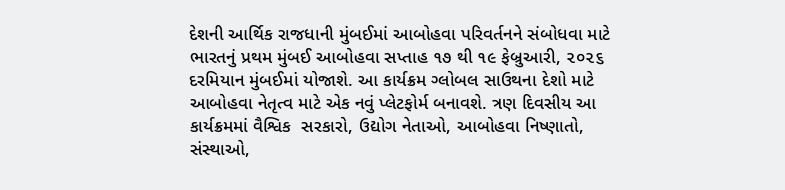દેશની આર્થિક રાજધાની મુંબઈમાં આબોહવા પરિવર્તનને સંબોધવા માટે ભારતનું પ્રથમ મુંબઈ આબોહવા સપ્તાહ ૧૭ થી ૧૯ ફેબ્રુઆરી, ૨૦૨૬ દરમિયાન મુંબઈમાં યોજાશે. આ કાર્યક્રમ ગ્લોબલ સાઉથના દેશો માટે આબોહવા નેતૃત્વ માટે એક નવું પ્લેટફોર્મ બનાવશે. ત્રણ દિવસીય આ કાર્યક્રમમાં વૈશ્વિક  સરકારો, ઉદ્યોગ નેતાઓ, આબોહવા નિષ્ણાતો, સંસ્થાઓ,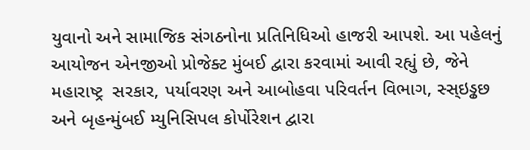યુવાનો અને સામાજિક સંગઠનોના પ્રતિનિધિઓ હાજરી આપશે. આ પહેલનું આયોજન એનજીઓ પ્રોજેક્ટ મુંબઈ દ્વારા કરવામાં આવી રહ્યું છે, જેને મહારાષ્ટ્ર  સરકાર, પર્યાવરણ અને આબોહવા પરિવર્તન વિભાગ, સ્સ્ઇડ્ઢછ અને બૃહન્મુંબઈ મ્યુનિસિપલ કોર્પોરેશન દ્વારા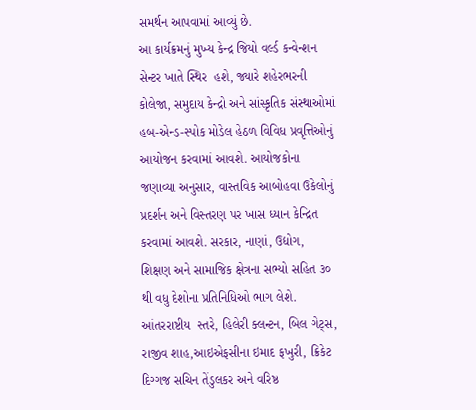સમર્થન આપવામાં આવ્યું છે.
આ કાર્યક્રમનું મુખ્ય કેન્દ્ર જિયો વર્લ્ડ કન્વેન્શન સેન્ટર ખાતે સ્થિર  હશે, જ્યારે શહેરભરની કોલેજા, સમુદાય કેન્દ્રો અને સાંસ્કૃતિક સંસ્થાઓમાં હબ-એન્ડ-સ્પોક મોડેલ હેઠળ વિવિધ પ્રવૃત્તિઓનું આયોજન કરવામાં આવશે. આયોજકોના જણાવ્યા અનુસાર, વાસ્તવિક આબોહવા ઉકેલોનું પ્રદર્શન અને વિસ્તરણ પર ખાસ ધ્યાન કેન્દ્રિત કરવામાં આવશે. સરકાર, નાણાં, ઉદ્યોગ, શિક્ષણ અને સામાજિક ક્ષેત્રના સભ્યો સહિત ૩૦ થી વધુ દેશોના પ્રતિનિધિઓ ભાગ લેશે. આંતરરાષ્ટીય  સ્તરે, હિલેરી ક્લન્ટન, બિલ ગેટ્‌સ, રાજીવ શાહ,આઇએફસીના ઇમાદ ફખુરી, ક્રિકેટ દિગ્ગજ સચિન તેંડુલકર અને વરિષ્ઠ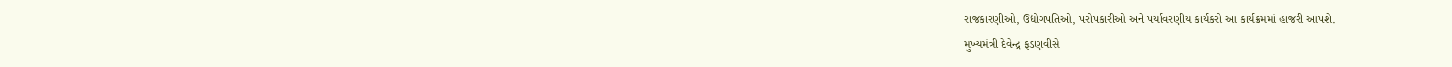રાજકારણીઓ, ઉદ્યોગપતિઓ, પરોપકારીઓ અને પર્યાવરણીય કાર્યકરો આ કાર્યક્રમમાં હાજરી આપશે.
મુખ્યમંત્રી દેવેન્દ્ર ફડણવીસે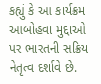કહ્યું કે આ કાર્યક્રમ આબોહવા મુદ્દાઓ પર ભારતની સક્રિય નેતૃત્વ દર્શાવે છે.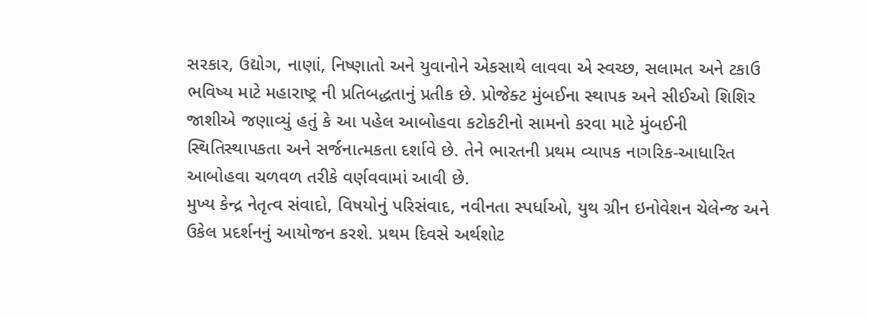સરકાર, ઉદ્યોગ, નાણાં, નિષ્ણાતો અને યુવાનોને એકસાથે લાવવા એ સ્વચ્છ, સલામત અને ટકાઉ ભવિષ્ય માટે મહારાષ્ટ્ર ની પ્રતિબદ્ધતાનું પ્રતીક છે. પ્રોજેક્ટ મુંબઈના સ્થાપક અને સીઈઓ શિશિર જાશીએ જણાવ્યું હતું કે આ પહેલ આબોહવા કટોકટીનો સામનો કરવા માટે મુંબઈની સ્થિતિસ્થાપકતા અને સર્જનાત્મકતા દર્શાવે છે. તેને ભારતની પ્રથમ વ્યાપક નાગરિક-આધારિત આબોહવા ચળવળ તરીકે વર્ણવવામાં આવી છે.
મુખ્ય કેન્દ્ર નેતૃત્વ સંવાદો, વિષયોનું પરિસંવાદ, નવીનતા સ્પર્ધાઓ, યુથ ગ્રીન ઇનોવેશન ચેલેન્જ અને ઉકેલ પ્રદર્શનનું આયોજન કરશે. પ્રથમ દિવસે અર્થશોટ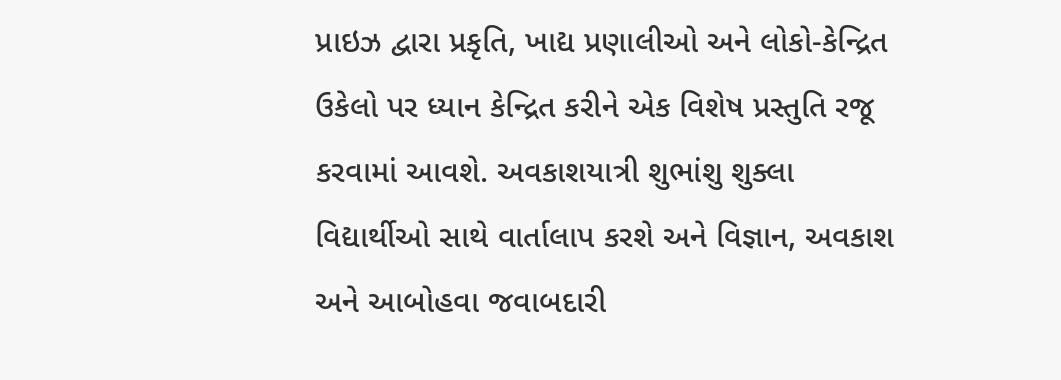પ્રાઇઝ દ્વારા પ્રકૃતિ, ખાદ્ય પ્રણાલીઓ અને લોકો-કેન્દ્રિત ઉકેલો પર ધ્યાન કેન્દ્રિત કરીને એક વિશેષ પ્રસ્તુતિ રજૂ કરવામાં આવશે. અવકાશયાત્રી શુભાંશુ શુક્લા વિદ્યાર્થીઓ સાથે વાર્તાલાપ કરશે અને વિજ્ઞાન, અવકાશ અને આબોહવા જવાબદારી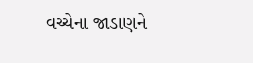વચ્ચેના જાડાણને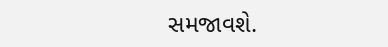સમજાવશે.